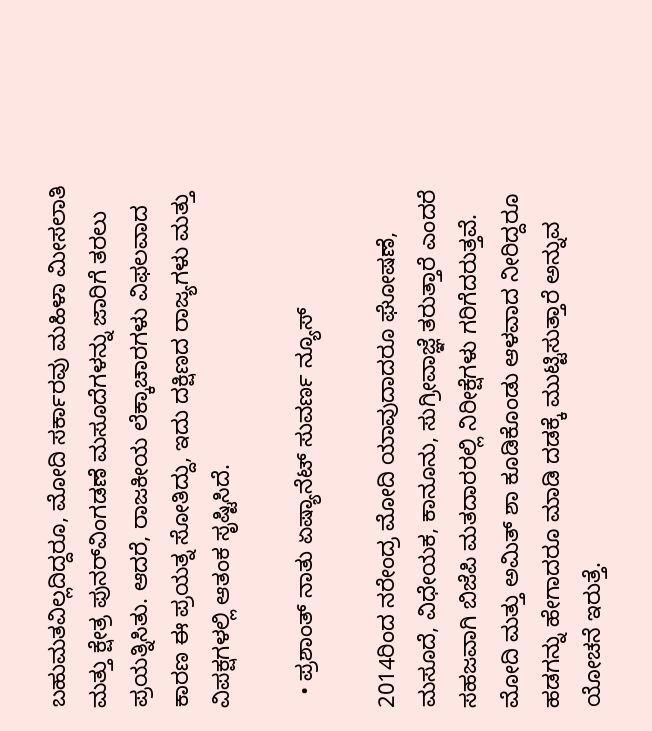ಬಹುಮತವಿಲ್ಲದಿದ್ದರೂ, ಮೋದಿ ಸರ್ಕಾರವು ಮಹಿಳಾ ಮೀಸಲಾತಿ ಮತ್ತು ಕ್ಷೇತ್ರ ಪುನರ್‌ವಿಂಗಡಣೆ ಮಸೂದೆಗಳನ್ನು ಜಾರಿಗೆ ತರಲು ಪ್ರಯತ್ನಿಸಿತು. ಆದರೆ, ರಾಜಕೀಯ ಲೆಕ್ಕಾಚಾರಗಳು ವಿಫಲವಾದ ಕಾರಣ ಈ ಪ್ರಯತ್ನ ಸೋತಿದ್ದು, ಇದು ದಕ್ಷಿಣದ ರಾಜ್ಯಗಳು ಮತ್ತು ವಿಪಕ್ಷಗಳಲ್ಲಿ ಆತಂಕ ಸೃಷ್ಟಿಸಿದೆ.

  • ಪ್ರಶಾಂತ್ ನಾತು ಏಷ್ಯಾನೆಟ್ ಸುವರ್ಣ ನ್ಯೂಸ್

2014ರಿಂದ ನರೇಂದ್ರ ಮೋದಿ ಯಾವುದಾದರೂ ಘೋಷಣೆ, ಮಸೂದೆ, ವಿಧೇಯಕ, ಕಾನೂನು, ಸುಗ್ರೀವಾಜ್ಞೆ ತರುತ್ತಾರೆ ಎಂದರೆ ಸಹಜವಾಗಿ ಬಿಜೆಪಿ ಮತದಾರರಲ್ಲಿ ನಿರೀಕ್ಷೆಗಳು ಗರಿಗೆದರುತ್ತವೆ. ಮೋದಿ ಮತ್ತು ಅಮಿತ್ ಶಾ ಕೂಡಿಕೊಂಡು ಆಳವಾದ ನೀರಿದ್ದರೂ ಹಡಗನ್ನು ಹೇಗಾದರೂ ಮಾಡಿ ದಡಕ್ಕೆ ಮುಟ್ಟಿಸುತ್ತಾರೆ ಅನ್ನುವ ಯೋಚನೆ ಇರುತ್ತೆ.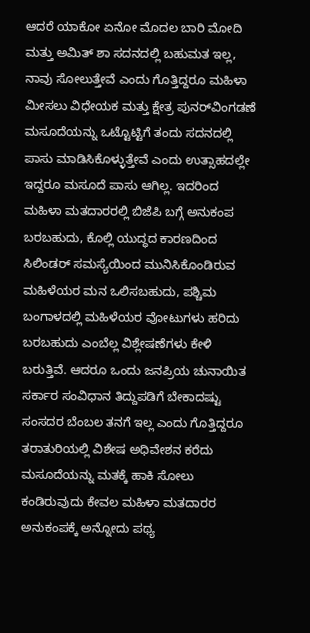ಆದರೆ ಯಾಕೋ ಏನೋ ಮೊದಲ ಬಾರಿ ಮೋದಿ ಮತ್ತು ಅಮಿತ್ ಶಾ ಸದನದಲ್ಲಿ ಬಹುಮತ ಇಲ್ಲ, ನಾವು ಸೋಲುತ್ತೇವೆ ಎಂದು ಗೊತ್ತಿದ್ದರೂ ಮಹಿಳಾ ಮೀಸಲು ವಿಧೇಯಕ ಮತ್ತು ಕ್ಷೇತ್ರ ಪುನರ್‌ವಿಂಗಡಣೆ ಮಸೂದೆಯನ್ನು ಒಟ್ಟೊಟ್ಟಿಗೆ ತಂದು ಸದನದಲ್ಲಿ ಪಾಸು ಮಾಡಿಸಿಕೊಳ್ಳುತ್ತೇವೆ ಎಂದು ಉತ್ಸಾಹದಲ್ಲೇ ಇದ್ದರೂ ಮಸೂದೆ ಪಾಸು ಆಗಿಲ್ಲ. ಇದರಿಂದ ಮಹಿಳಾ ಮತದಾರರಲ್ಲಿ ಬಿಜೆಪಿ ಬಗ್ಗೆ ಅನುಕಂಪ ಬರಬಹುದು, ಕೊಲ್ಲಿ ಯುದ್ಧದ ಕಾರಣದಿಂದ ಸಿಲಿಂಡರ್ ಸಮಸ್ಯೆಯಿಂದ ಮುನಿಸಿಕೊಂಡಿರುವ ಮಹಿಳೆಯರ ಮನ ಒಲಿಸಬಹುದು, ಪಶ್ಚಿಮ ಬಂಗಾಳದಲ್ಲಿ ಮಹಿಳೆಯರ ವೋಟುಗಳು ಹರಿದು ಬರಬಹುದು ಎಂಬೆಲ್ಲ ವಿಶ್ಲೇಷಣೆಗಳು ಕೇಳಿ ಬರುತ್ತಿವೆ. ಆದರೂ ಒಂದು ಜನಪ್ರಿಯ ಚುನಾಯಿತ ಸರ್ಕಾರ ಸಂವಿಧಾನ ತಿದ್ದುಪಡಿಗೆ ಬೇಕಾದಷ್ಟು ಸಂಸದರ ಬೆಂಬಲ ತನಗೆ ಇಲ್ಲ ಎಂದು ಗೊತ್ತಿದ್ದರೂ ತರಾತುರಿಯಲ್ಲಿ ವಿಶೇಷ ಅಧಿವೇಶನ ಕರೆದು ಮಸೂದೆಯನ್ನು ಮತಕ್ಕೆ ಹಾಕಿ ಸೋಲು ಕಂಡಿರುವುದು ಕೇವಲ ಮಹಿಳಾ ಮತದಾರರ ಅನುಕಂಪಕ್ಕೆ ಅನ್ನೋದು ಪಥ್ಯ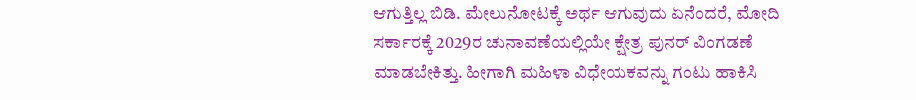ಆಗುತ್ತಿಲ್ಲ ಬಿಡಿ. ಮೇಲುನೋಟಕ್ಕೆ ಅರ್ಥ ಆಗುವುದು ಏನೆಂದರೆ, ಮೋದಿ ಸರ್ಕಾರಕ್ಕೆ 2029ರ ಚುನಾವಣೆಯಲ್ಲಿಯೇ ಕ್ಷೇತ್ರ ಪುನರ್‌ ವಿಂಗಡಣೆ ಮಾಡಬೇಕಿತ್ತು. ಹೀಗಾಗಿ ಮಹಿಳಾ ವಿಧೇಯಕವನ್ನು ಗಂಟು ಹಾಕಿಸಿ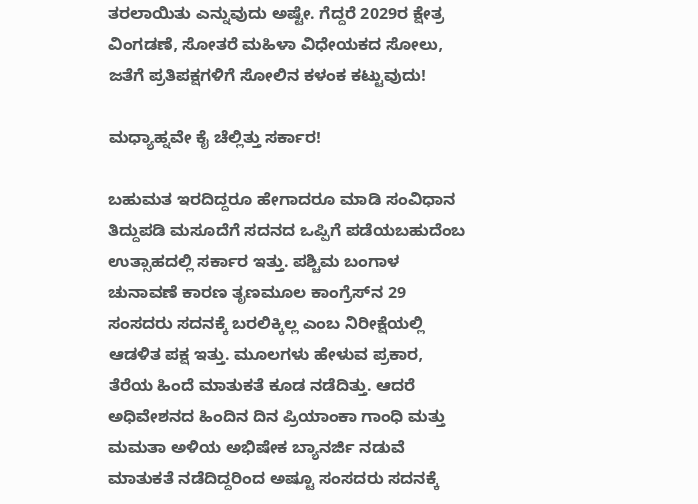ತರಲಾಯಿತು ಎನ್ನುವುದು ಅಷ್ಟೇ. ಗೆದ್ದರೆ 2029ರ ಕ್ಷೇತ್ರ ವಿಂಗಡಣೆ, ಸೋತರೆ ಮಹಿಳಾ ವಿಧೇಯಕದ ಸೋಲು, ಜತೆಗೆ ಪ್ರತಿಪಕ್ಷಗಳಿಗೆ ಸೋಲಿನ ಕಳಂಕ ಕಟ್ಟುವುದು!

ಮಧ್ಯಾಹ್ನವೇ ಕೈ ಚೆಲ್ಲಿತ್ತು ಸರ್ಕಾರ!

ಬಹುಮತ ಇರದಿದ್ದರೂ ಹೇಗಾದರೂ ಮಾಡಿ ಸಂವಿಧಾನ ತಿದ್ದುಪಡಿ ಮಸೂದೆಗೆ ಸದನದ ಒಪ್ಪಿಗೆ ಪಡೆಯಬಹುದೆಂಬ ಉತ್ಸಾಹದಲ್ಲಿ ಸರ್ಕಾರ ಇತ್ತು. ಪಶ್ಚಿಮ ಬಂಗಾಳ ಚುನಾವಣೆ ಕಾರಣ ತೃಣಮೂಲ ಕಾಂಗ್ರೆಸ್‌ನ 29 ಸಂಸದರು ಸದನಕ್ಕೆ ಬರಲಿಕ್ಕಿಲ್ಲ ಎಂಬ ನಿರೀಕ್ಷೆಯಲ್ಲಿ ಆಡಳಿತ ಪಕ್ಷ ಇತ್ತು. ಮೂಲಗಳು ಹೇಳುವ ಪ್ರಕಾರ, ತೆರೆಯ ಹಿಂದೆ ಮಾತುಕತೆ ಕೂಡ ನಡೆದಿತ್ತು. ಆದರೆ ಅಧಿವೇಶನದ ಹಿಂದಿನ ದಿನ ಪ್ರಿಯಾಂಕಾ ಗಾಂಧಿ ಮತ್ತು ಮಮತಾ ಅಳಿಯ ಅಭಿಷೇಕ ಬ್ಯಾನರ್ಜಿ ನಡುವೆ ಮಾತುಕತೆ ನಡೆದಿದ್ದರಿಂದ ಅಷ್ಟೂ ಸಂಸದರು ಸದನಕ್ಕೆ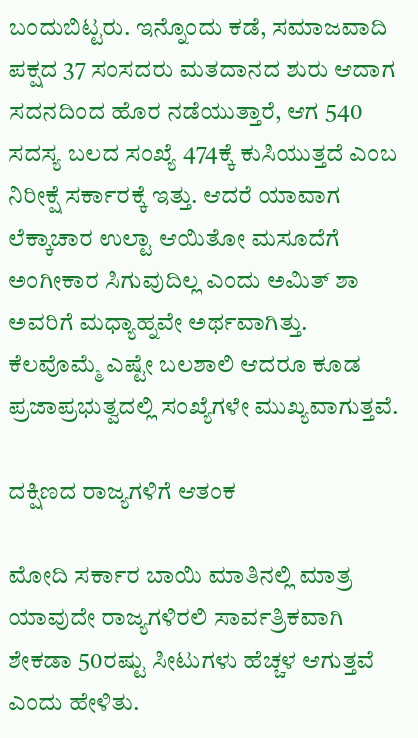ಬಂದುಬಿಟ್ಟರು. ಇನ್ನೊಂದು ಕಡೆ, ಸಮಾಜವಾದಿ ಪಕ್ಷದ 37 ಸಂಸದರು ಮತದಾನದ ಶುರು ಆದಾಗ ಸದನದಿಂದ ಹೊರ ನಡೆಯುತ್ತಾರೆ, ಆಗ 540 ಸದಸ್ಯ ಬಲದ ಸಂಖ್ಯೆ 474ಕ್ಕೆ ಕುಸಿಯುತ್ತದೆ ಎಂಬ ನಿರೀಕ್ಷೆ ಸರ್ಕಾರಕ್ಕೆ ಇತ್ತು. ಆದರೆ ಯಾವಾಗ ಲೆಕ್ಕಾಚಾರ ಉಲ್ಟಾ ಆಯಿತೋ ಮಸೂದೆಗೆ ಅಂಗೀಕಾರ ಸಿಗುವುದಿಲ್ಲ ಎಂದು ಅಮಿತ್ ಶಾ ಅವರಿಗೆ ಮಧ್ಯಾಹ್ನವೇ ಅರ್ಥವಾಗಿತ್ತು. ಕೆಲವೊಮ್ಮೆ ಎಷ್ಟೇ ಬಲಶಾಲಿ ಆದರೂ ಕೂಡ ಪ್ರಜಾಪ್ರಭುತ್ವದಲ್ಲಿ ಸಂಖ್ಯೆಗಳೇ ಮುಖ್ಯವಾಗುತ್ತವೆ.

ದಕ್ಷಿಣದ ರಾಜ್ಯಗಳಿಗೆ ಆತಂಕ

ಮೋದಿ ಸರ್ಕಾರ ಬಾಯಿ ಮಾತಿನಲ್ಲಿ ಮಾತ್ರ ಯಾವುದೇ ರಾಜ್ಯಗಳಿರಲಿ ಸಾರ್ವತ್ರಿಕವಾಗಿ ಶೇಕಡಾ 50ರಷ್ಟು ಸೀಟುಗಳು ಹೆಚ್ಚಳ ಆಗುತ್ತವೆ ಎಂದು ಹೇಳಿತು.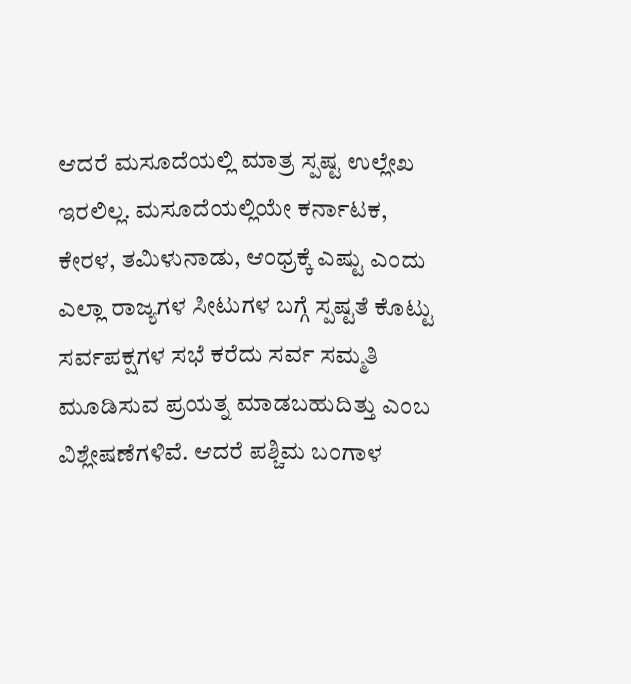ಆದರೆ ಮಸೂದೆಯಲ್ಲಿ ಮಾತ್ರ ಸ್ಪಷ್ಟ ಉಲ್ಲೇಖ ಇರಲಿಲ್ಲ. ಮಸೂದೆಯಲ್ಲಿಯೇ ಕರ್ನಾಟಕ, ಕೇರಳ, ತಮಿಳುನಾಡು, ಆಂಧ್ರಕ್ಕೆ ಎಷ್ಟು ಎಂದು ಎಲ್ಲಾ ರಾಜ್ಯಗಳ ಸೀಟುಗಳ ಬಗ್ಗೆ ಸ್ಪಷ್ಟತೆ ಕೊಟ್ಟು ಸರ್ವಪಕ್ಷಗಳ ಸಭೆ ಕರೆದು ಸರ್ವ ಸಮ್ಮತಿ ಮೂಡಿಸುವ ಪ್ರಯತ್ನ ಮಾಡಬಹುದಿತ್ತು ಎಂಬ ವಿಶ್ಲೇಷಣೆಗಳಿವೆ. ಆದರೆ ಪಶ್ಚಿಮ ಬಂಗಾಳ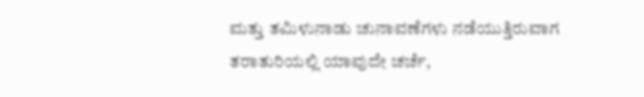ಮತ್ತು ತಮಿಳುನಾಡು ಚುನಾವಣೆಗಳು ನಡೆಯುತ್ತಿರುವಾಗ ತರಾತುರಿಯಲ್ಲಿ ಯಾವುದೇ ಚರ್ಚೆ,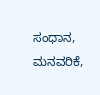ಸಂಧಾನ, ಮನವರಿಕೆ,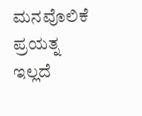ಮನವೊಲಿಕೆ ಪ್ರಯತ್ನ ಇಲ್ಲದೆ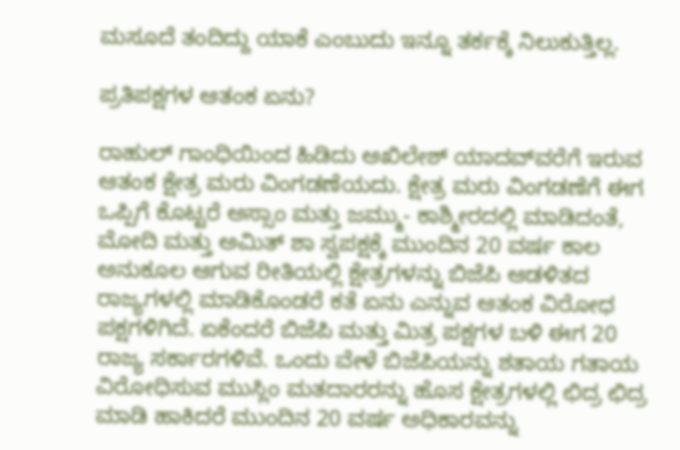ಮಸೂದೆ ತಂದಿದ್ದು ಯಾಕೆ ಎಂಬುದು ಇನ್ನೂ ತರ್ಕಕ್ಕೆ ನಿಲುಕುತ್ತಿಲ್ಲ.

ಪ್ರತಿಪಕ್ಷಗಳ ಆತಂಕ ಏನು?

ರಾಹುಲ್‌ ಗಾಂಧಿಯಿಂದ ಹಿಡಿದು ಅಖಿಲೇಶ್ ಯಾದವ್‌ವರೆಗೆ ಇರುವ ಆತಂಕ ಕ್ಷೇತ್ರ ಮರು ವಿಂಗಡಣೆಯದು. ಕ್ಷೇತ್ರ ಮರು ವಿಂಗಡಣೆಗೆ ಈಗ ಒಪ್ಪಿಗೆ ಕೊಟ್ಟರೆ ಅಸ್ಸಾಂ ಮತ್ತು ಜಮ್ಮು- ಕಾಶ್ಮೀರದಲ್ಲಿ ಮಾಡಿದಂತೆ, ಮೋದಿ ಮತ್ತು ಅಮಿತ್ ಶಾ ಸ್ವಪಕ್ಷಕ್ಕೆ ಮುಂದಿನ 20 ವರ್ಷ ಕಾಲ ಅನುಕೂಲ ಆಗುವ ರೀತಿಯಲ್ಲಿ ಕ್ಷೇತ್ರಗಳನ್ನು ಬಿಜೆಪಿ ಆಡಳಿತದ ರಾಜ್ಯಗಳಲ್ಲಿ ಮಾಡಿಕೊಂಡರೆ ಕತೆ ಏನು ಎನ್ನುವ ಆತಂಕ ವಿರೋಧ ಪಕ್ಷಗಳಿಗಿದೆ. ಏಕೆಂದರೆ ಬಿಜೆಪಿ ಮತ್ತು ಮಿತ್ರ ಪಕ್ಷಗಳ ಬಳಿ ಈಗ 20 ರಾಜ್ಯ ಸರ್ಕಾರಗಳಿವೆ. ಒಂದು ವೇಳೆ ಬಿಜೆಪಿಯನ್ನು ಶತಾಯ ಗತಾಯ ವಿರೋಧಿಸುವ ಮುಸ್ಲಿಂ ಮತದಾರರನ್ನು ಹೊಸ ಕ್ಷೇತ್ರಗಳಲ್ಲಿ ಛಿದ್ರ ಛಿದ್ರ ಮಾಡಿ ಹಾಕಿದರೆ ಮುಂದಿನ 20 ವರ್ಷ ಅಧಿಕಾರವನ್ನು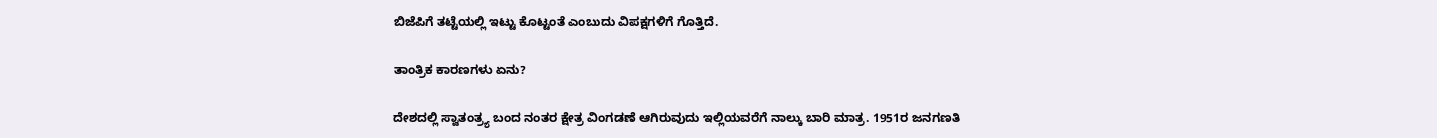ಬಿಜೆಪಿಗೆ ತಟ್ಟೆಯಲ್ಲಿ ಇಟ್ಟು ಕೊಟ್ಟಂತೆ ಎಂಬುದು ವಿಪಕ್ಷಗಳಿಗೆ ಗೊತ್ತಿದೆ.

ತಾಂತ್ರಿಕ ಕಾರಣಗಳು ಏನು?

ದೇಶದಲ್ಲಿ ಸ್ವಾತಂತ್ರ್ಯ ಬಂದ ನಂತರ ಕ್ಷೇತ್ರ ವಿಂಗಡಣೆ ಆಗಿರುವುದು ಇಲ್ಲಿಯವರೆಗೆ ನಾಲ್ಕು ಬಾರಿ ಮಾತ್ರ. 1951ರ ಜನಗಣತಿ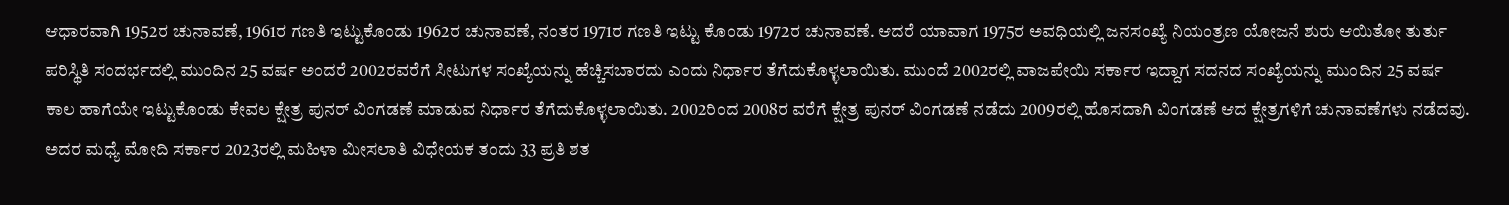ಆಧಾರವಾಗಿ 1952ರ ಚುನಾವಣೆ, 1961ರ ಗಣತಿ ಇಟ್ಟುಕೊಂಡು 1962ರ ಚುನಾವಣೆ, ನಂತರ 1971ರ ಗಣತಿ ಇಟ್ಟು ಕೊಂಡು 1972ರ ಚುನಾವಣೆ. ಆದರೆ ಯಾವಾಗ 1975ರ ಅವಧಿಯಲ್ಲಿ ಜನಸಂಖ್ಯೆ ನಿಯಂತ್ರಣ ಯೋಜನೆ ಶುರು ಆಯಿತೋ ತುರ್ತು ಪರಿಸ್ಥಿತಿ ಸಂದರ್ಭದಲ್ಲಿ ಮುಂದಿನ 25 ವರ್ಷ ಅಂದರೆ 2002ರವರೆಗೆ ಸೀಟುಗಳ ಸಂಖ್ಯೆಯನ್ನು ಹೆಚ್ಚಿಸಬಾರದು ಎಂದು ನಿರ್ಧಾರ ತೆಗೆದುಕೊಳ್ಳಲಾಯಿತು. ಮುಂದೆ 2002ರಲ್ಲಿ ವಾಜಪೇಯಿ ಸರ್ಕಾರ ಇದ್ದಾಗ ಸದನದ ಸಂಖ್ಯೆಯನ್ನು ಮುಂದಿನ 25 ವರ್ಷ ಕಾಲ ಹಾಗೆಯೇ ಇಟ್ಟುಕೊಂಡು ಕೇವಲ ಕ್ಷೇತ್ರ ಪುನರ್‌ ವಿಂಗಡಣೆ ಮಾಡುವ ನಿರ್ಧಾರ ತೆಗೆದುಕೊಳ್ಳಲಾಯಿತು. 2002ರಿಂದ 2008ರ ವರೆಗೆ ಕ್ಷೇತ್ರ ಪುನರ್‌ ವಿಂಗಡಣೆ ನಡೆದು 2009ರಲ್ಲಿ ಹೊಸದಾಗಿ ವಿಂಗಡಣೆ ಆದ ಕ್ಷೇತ್ರಗಳಿಗೆ ಚುನಾವಣೆಗಳು ನಡೆದವು. ಅದರ ಮಧ್ಯೆ ಮೋದಿ ಸರ್ಕಾರ 2023ರಲ್ಲಿ ಮಹಿಳಾ ಮೀಸಲಾತಿ ವಿಧೇಯಕ ತಂದು 33 ಪ್ರತಿ ಶತ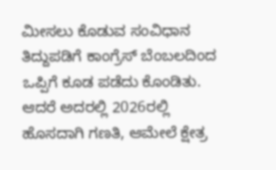ಮೀಸಲು ಕೊಡುವ ಸಂವಿಧಾನ ತಿದ್ದುಪಡಿಗೆ ಕಾಂಗ್ರೆಸ್ ಬೆಂಬಲದಿಂದ ಒಪ್ಪಿಗೆ ಕೂಡ ಪಡೆದು ಕೊಂಡಿತು. ಆದರೆ ಅದರಲ್ಲಿ 2026ರಲ್ಲಿ ಹೊಸದಾಗಿ ಗಣತಿ, ಆಮೇಲೆ ಕ್ಷೇತ್ರ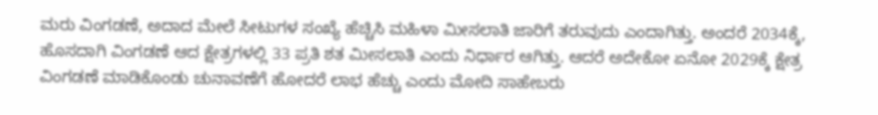ಮರು ವಿಂಗಡಣೆ, ಅದಾದ ಮೇಲೆ ಸೀಟುಗಳ ಸಂಖ್ಯೆ ಹೆಚ್ಚಿಸಿ ಮಹಿಳಾ ಮೀಸಲಾತಿ ಜಾರಿಗೆ ತರುವುದು ಎಂದಾಗಿತ್ತು. ಅಂದರೆ 2034ಕ್ಕೆ, ಹೊಸದಾಗಿ ವಿಂಗಡಣೆ ಆದ ಕ್ಷೇತ್ರಗಳಲ್ಲಿ 33 ಪ್ರತಿ ಶತ ಮೀಸಲಾತಿ ಎಂದು ನಿರ್ಧಾರ ಆಗಿತ್ತು. ಆದರೆ ಅದೇಕೋ ಏನೋ 2029ಕ್ಕೆ ಕ್ಷೇತ್ರ ವಿಂಗಡಣೆ ಮಾಡಿಕೊಂಡು ಚುನಾವಣೆಗೆ ಹೋದರೆ ಲಾಭ ಹೆಚ್ಚು ಎಂದು ಮೋದಿ ಸಾಹೇಬರು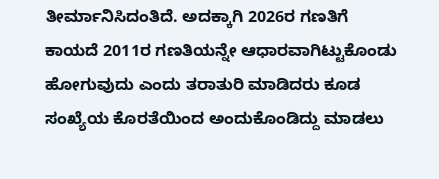ತೀರ್ಮಾನಿಸಿದಂತಿದೆ. ಅದಕ್ಕಾಗಿ 2026ರ ಗಣತಿಗೆ ಕಾಯದೆ 2011ರ ಗಣತಿಯನ್ನೇ ಆಧಾರವಾಗಿಟ್ಟುಕೊಂಡು ಹೋಗುವುದು ಎಂದು ತರಾತುರಿ ಮಾಡಿದರು ಕೂಡ ಸಂಖ್ಯೆಯ ಕೊರತೆಯಿಂದ ಅಂದುಕೊಂಡಿದ್ದು ಮಾಡಲು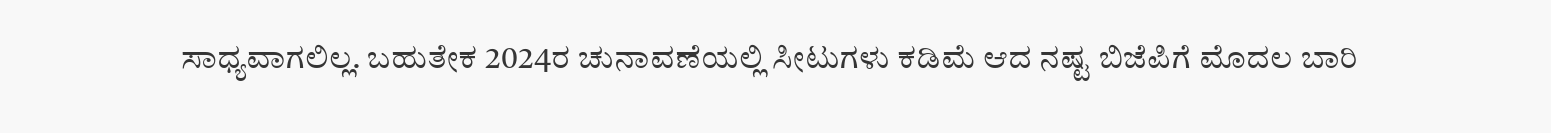ಸಾಧ್ಯವಾಗಲಿಲ್ಲ. ಬಹುತೇಕ 2024ರ ಚುನಾವಣೆಯಲ್ಲಿ ಸೀಟುಗಳು ಕಡಿಮೆ ಆದ ನಷ್ಟ ಬಿಜೆಪಿಗೆ ಮೊದಲ ಬಾರಿ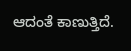ಆದಂತೆ ಕಾಣುತ್ತಿದೆ.